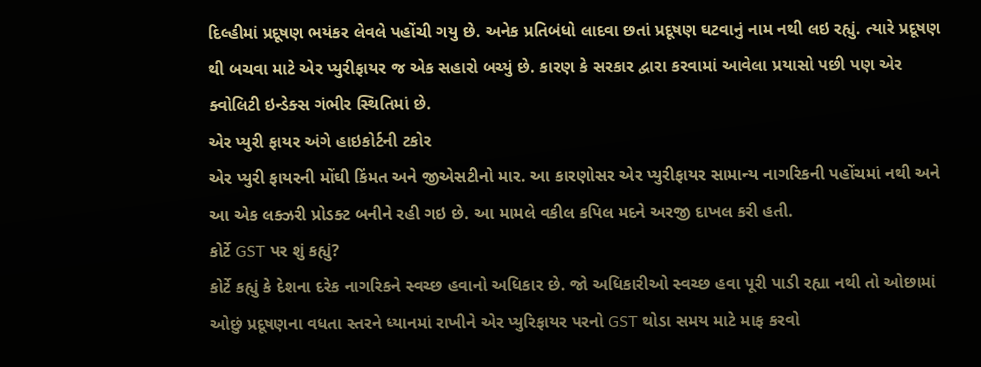દિલ્હીમાં પ્રદૂષણ ભયંકર લેવલે પહોંચી ગયુ છે. અનેક પ્રતિબંધો લાદવા છતાં પ્રદૂષણ ઘટવાનું નામ નથી લઇ રહ્યું. ત્યારે પ્રદૂષણ થી બચવા માટે એર પ્યુરીફાયર જ એક સહારો બચ્યું છે. કારણ કે સરકાર દ્વારા કરવામાં આવેલા પ્રયાસો પછી પણ એર ક્વોલિટી ઇન્ડેક્સ ગંભીર સ્થિતિમાં છે.
એર પ્યુરી ફાયર અંગે હાઇકોર્ટની ટકોર
એર પ્યુરી ફાયરની મોંઘી કિંમત અને જીએસટીનો માર. આ કારણોસર એર પ્યુરીફાયર સામાન્ય નાગરિકની પહોંચમાં નથી અને આ એક લક્ઝરી પ્રોડક્ટ બનીને રહી ગઇ છે. આ મામલે વકીલ કપિલ મદને અરજી દાખલ કરી હતી.
કોર્ટે GST પર શું કહ્યું?
કોર્ટે કહ્યું કે દેશના દરેક નાગરિકને સ્વચ્છ હવાનો અધિકાર છે. જો અધિકારીઓ સ્વચ્છ હવા પૂરી પાડી રહ્યા નથી તો ઓછામાં ઓછું પ્રદૂષણના વધતા સ્તરને ધ્યાનમાં રાખીને એર પ્યુરિફાયર પરનો GST થોડા સમય માટે માફ કરવો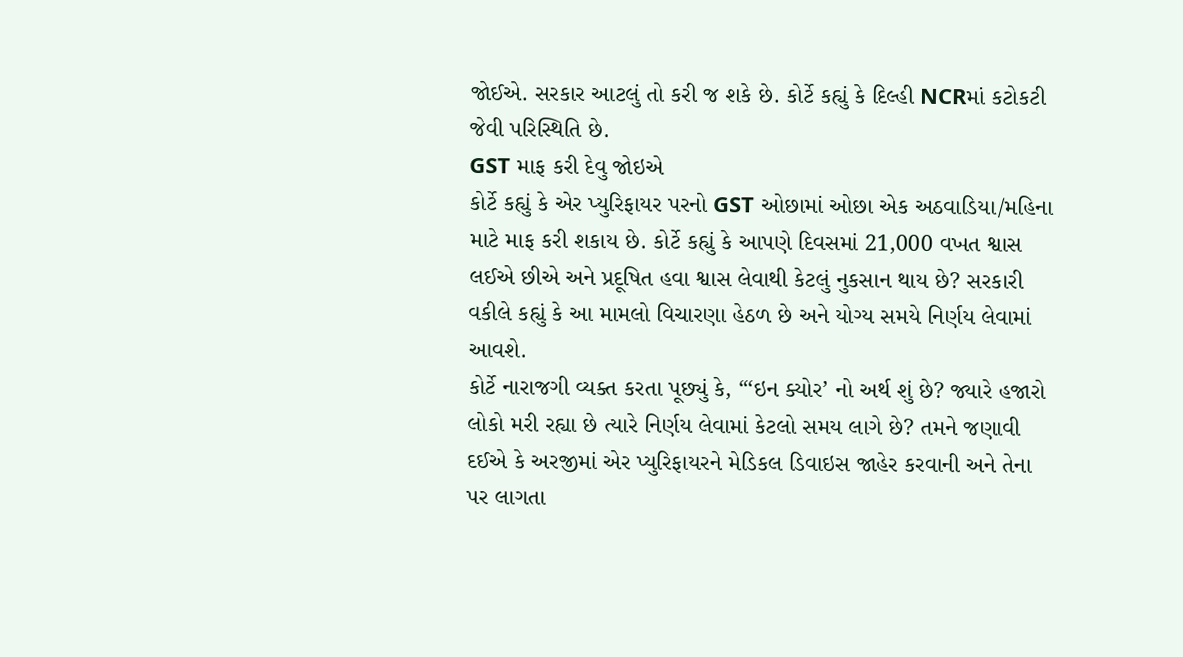જોઈએ. સરકાર આટલું તો કરી જ શકે છે. કોર્ટે કહ્યું કે દિલ્હી NCRમાં કટોકટી જેવી પરિસ્થિતિ છે.
GST માફ કરી દેવુ જોઇએ
કોર્ટે કહ્યું કે એર પ્યુરિફાયર પરનો GST ઓછામાં ઓછા એક અઠવાડિયા/મહિના માટે માફ કરી શકાય છે. કોર્ટે કહ્યું કે આપણે દિવસમાં 21,000 વખત શ્વાસ લઈએ છીએ અને પ્રદૂષિત હવા શ્વાસ લેવાથી કેટલું નુકસાન થાય છે? સરકારી વકીલે કહ્યું કે આ મામલો વિચારણા હેઠળ છે અને યોગ્ય સમયે નિર્ણય લેવામાં આવશે.
કોર્ટે નારાજગી વ્યક્ત કરતા પૂછ્યું કે, “‘ઇન ક્યોર’ નો અર્થ શું છે? જ્યારે હજારો લોકો મરી રહ્યા છે ત્યારે નિર્ણય લેવામાં કેટલો સમય લાગે છે? તમને જણાવી દઈએ કે અરજીમાં એર પ્યુરિફાયરને મેડિકલ ડિવાઇસ જાહેર કરવાની અને તેના પર લાગતા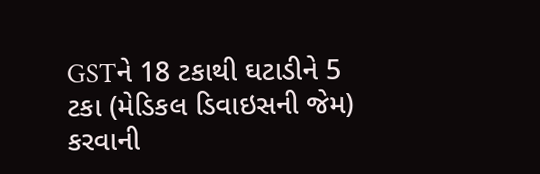GSTને 18 ટકાથી ઘટાડીને 5 ટકા (મેડિકલ ડિવાઇસની જેમ) કરવાની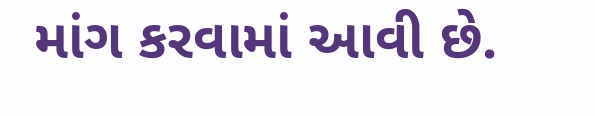માંગ કરવામાં આવી છે.